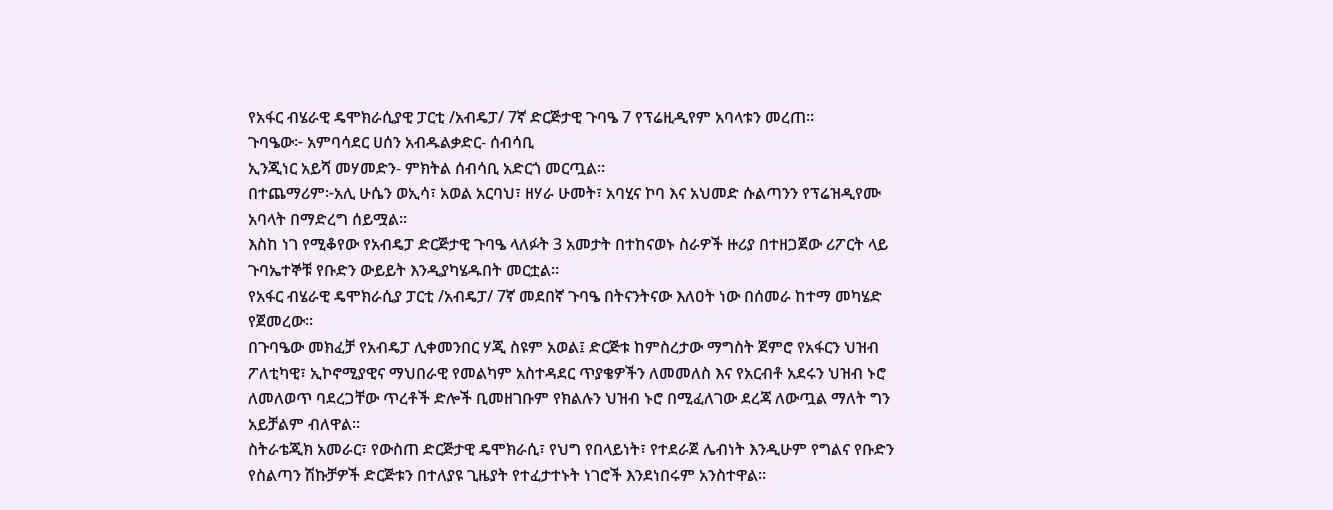የአፋር ብሄራዊ ዴሞክራሲያዊ ፓርቲ /አብዴፓ/ 7ኛ ድርጅታዊ ጉባዔ 7 የፕሬዚዲየም አባላቱን መረጠ።
ጉባዔው፦ አምባሳደር ሀሰን አብዱልቃድር- ሰብሳቢ
ኢንጂነር አይሻ መሃመድን- ምክትል ሰብሳቢ አድርጎ መርጧል።
በተጨማሪም፦አሊ ሁሴን ወኢሳ፣ አወል አርባህ፣ ዘሃራ ሁመት፣ አባሂና ኮባ እና አህመድ ሱልጣንን የፕሬዝዲየሙ አባላት በማድረግ ሰይሟል።
እስከ ነገ የሚቆየው የአብዴፓ ድርጅታዊ ጉባዔ ላለፉት 3 አመታት በተከናወኑ ስራዎች ዙሪያ በተዘጋጀው ሪፖርት ላይ ጉባኤተኞቹ የቡድን ውይይት እንዲያካሄዱበት መርቷል።
የአፋር ብሄራዊ ዴሞክራሲያ ፓርቲ /አብዴፓ/ 7ኛ መደበኛ ጉባዔ በትናንትናው እለዐት ነው በሰመራ ከተማ መካሄድ የጀመረው።
በጉባዔው መክፈቻ የአብዴፓ ሊቀመንበር ሃጂ ስዩም አወል፤ ድርጅቱ ከምስረታው ማግስት ጀምሮ የአፋርን ህዝብ ፖለቲካዊ፣ ኢኮኖሚያዊና ማህበራዊ የመልካም አስተዳደር ጥያቄዎችን ለመመለስ እና የአርብቶ አደሩን ህዝብ ኑሮ ለመለወጥ ባደረጋቸው ጥረቶች ድሎች ቢመዘገቡም የክልሉን ህዝብ ኑሮ በሚፈለገው ደረጃ ለውጧል ማለት ግን አይቻልም ብለዋል።
ስትራቴጂክ አመራር፣ የውስጠ ድርጅታዊ ዴሞክራሲ፣ የህግ የበላይነት፣ የተደራጀ ሌብነት እንዲሁም የግልና የቡድን የስልጣን ሽኩቻዎች ድርጅቱን በተለያዩ ጊዜያት የተፈታተኑት ነገሮች እንደነበሩም አንስተዋል።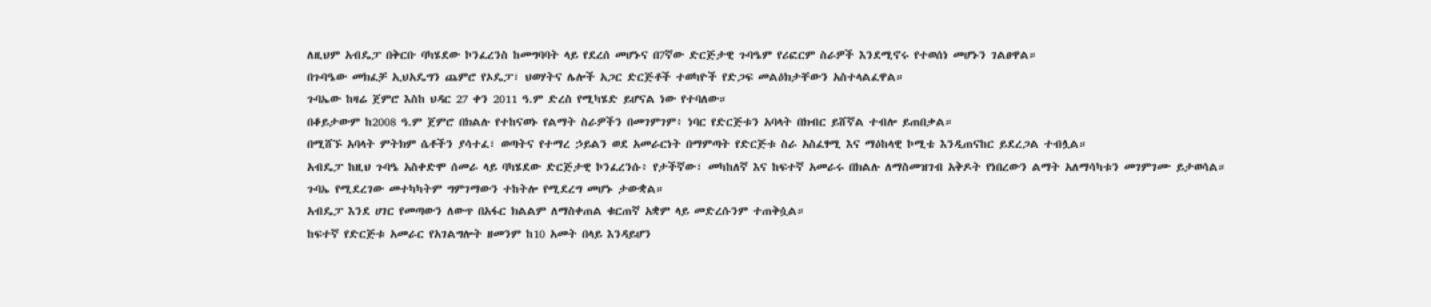ለዚህም አብዴፓ በቅርቡ ባካሄደው ኮንፈረንስ ከመግባባት ላይ የደረሰ መሆኑና በ7ኛው ድርጅታዊ ጉባዔም የሪፎርም ስራዎች እንደሚኖሩ የተወሰነ መሆኑን ገልፀዋል።
በጉባዔው መክፈቻ ኢህአዴግን ጨምሮ የኦዴፓ፣ ህወሃትና ሌሎች አጋር ድርጅቶች ተወካዮች የድጋፍ መልዕክታቸውን አስተላልፈዋል።
ጉባኤው ከዛሬ ጀምሮ እስከ ህዳር 27 ቀን 2011 ዓ.ም ድረስ የሚካሄድ ይሆናል ነው የተባለው።
በቆይታውም ከ2008 ዓ.ም ጀምሮ በክልሉ የተከናወኑ የልማት ስራዎችን በመገምገም፥ ነባር የድርጅቱን አባላት በክብር ይሸኛል ተብሎ ይጠበቃል።
በሚሸኙ አባላት ምትክም ሴቶችን ያሳተፈ፣ ወጣትና የተማረ ኃይልን ወደ አመራርነት በማምጣት የድርጅቱ ስራ አስፈፃሚ እና ማዕከላዊ ኮሚቴ እንዲጠናከር ይደረጋል ተብሏል።
አብዴፓ ከዚህ ጉባዔ አስቀድሞ ሰመራ ላይ ባካሄደው ድርጅታዊ ኮንፈረንሱ፥ የታችኛው፣ መካከለኛ እና ከፍተኛ አመራሩ በክልሉ ለማስመዝገብ አቅዶት የነበረውን ልማት አለማሳካቱን መገምገሙ ይታወሳል።
ጉባኤ የሚደረገው መተካካትም ግምገማውን ተከትሎ የሚደረግ መሆኑ ታውቋል።
አብዴፓ እንደ ሀገር የመጣውን ለውጥ በአፋር ክልልም ለማስቀጠል ቁርጠኛ አቋም ላይ መድረሱንም ተጠቅሷል።
ከፍተኛ የድርጅቱ አመራር የአገልግሎት ዘመንም ከ10 አመት በላይ እንዳይሆን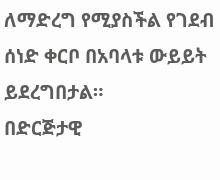ለማድረግ የሚያስችል የገደብ ሰነድ ቀርቦ በአባላቱ ውይይት ይደረግበታል።
በድርጅታዊ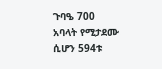ጉባዔ 700 አባላት የሚታደሙ ሲሆን 594ቱ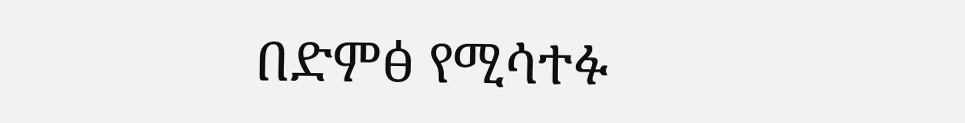በድምፅ የሚሳተፉ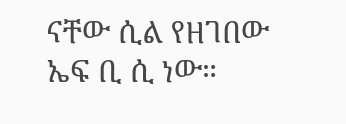ናቸው ሲል የዘገበው ኤፍ ቢ ሲ ነው።